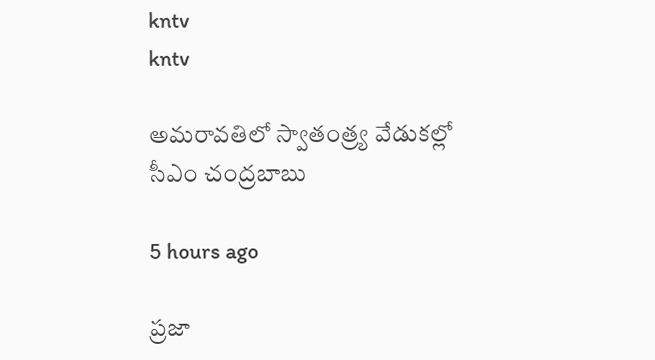kntv
kntv

అమరావతిలో స్వాతంత్ర్య వేడుకల్లో సీఎం చంద్రబాబు

5 hours ago

ప్రజా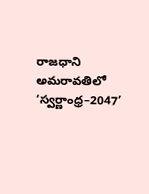రాజధాని అమరావతిలో ‘స్వర్ణాంధ్ర–2047’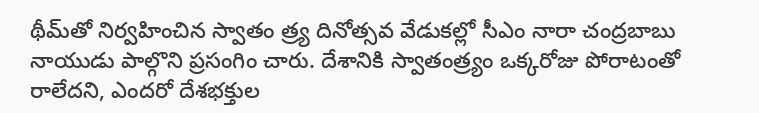థీమ్‌తో నిర్వహించిన స్వాతం త్ర్య దినోత్సవ వేడుకల్లో సీఎం నారా చంద్రబాబు నాయుడు పాల్గొని ప్రసంగిం చారు. దేశానికి స్వాతంత్ర్యం ఒక్కరోజు పోరాటంతో రాలేదని, ఎందరో దేశభక్తుల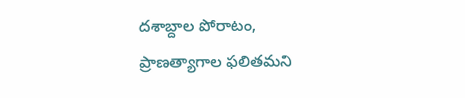దశాబ్దాల పోరాటం, ప్రాణత్యాగాల ఫలితమని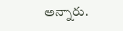అన్నారు.